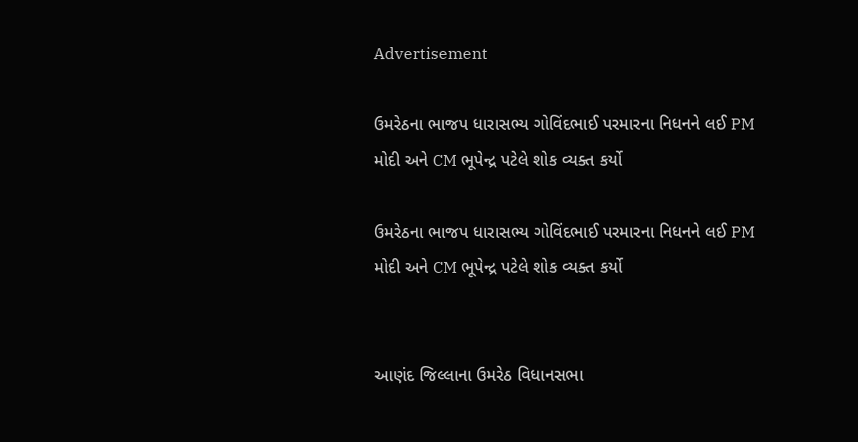Advertisement

ઉમરેઠના ભાજપ ધારાસભ્ય ગોવિંદભાઈ પરમારના નિધનને લઈ PM મોદી અને CM ભૂપેન્દ્ર પટેલે શોક વ્યક્ત કર્યો

ઉમરેઠના ભાજપ ધારાસભ્ય ગોવિંદભાઈ પરમારના નિધનને લઈ PM મોદી અને CM ભૂપેન્દ્ર પટેલે શોક વ્યક્ત કર્યો


આણંદ જિલ્લાના ઉમરેઠ વિધાનસભા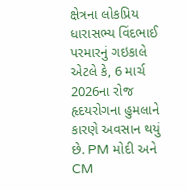ક્ષેત્રના લોકપ્રિય ધારાસભ્ય વિંદભાઈ પરમારનું ગઇકાલે એટલે કે, 6 માર્ચ 2026ના રોજ હૃદયરોગના હુમલાને કારણે અવસાન થયું છે. PM મોદી અને CM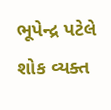ભૂપેન્દ્ર પટેલે શોક વ્યક્ત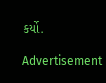કર્યો.

Advertisement